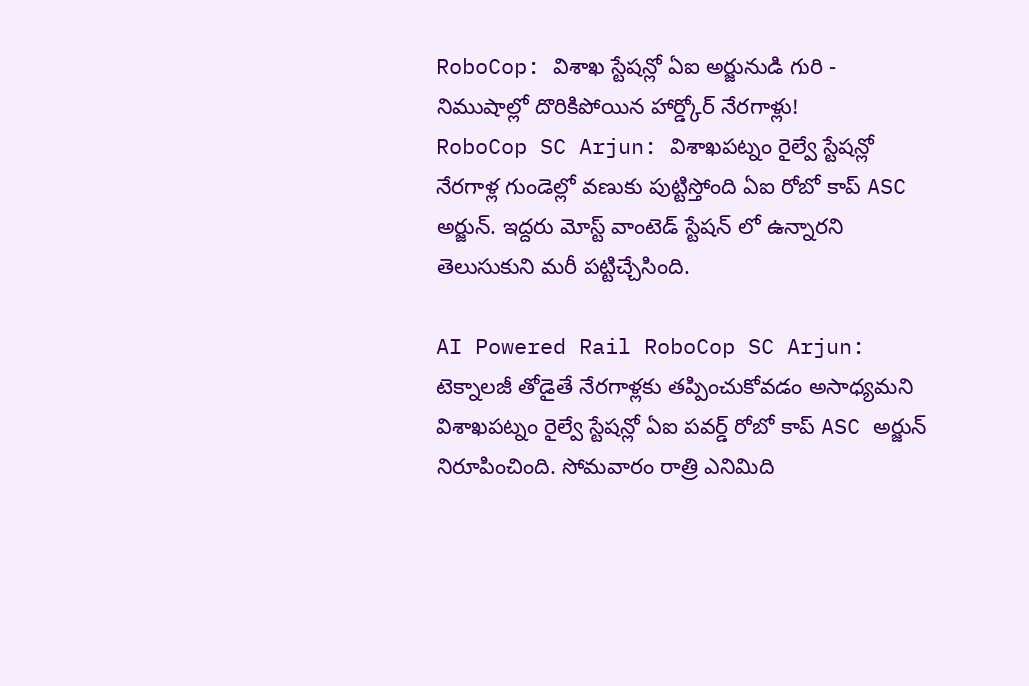RoboCop: విశాఖ స్టేషన్లో ఏఐ అర్జునుడి గురి - నిముషాల్లో దొరికిపోయిన హార్డ్కోర్ నేరగాళ్లు!
RoboCop SC Arjun: విశాఖపట్నం రైల్వే స్టేషన్లో నేరగాళ్ల గుండెల్లో వణుకు పుట్టిస్తోంది ఏఐ రోబో కాప్ ASC అర్జున్. ఇద్దరు మోస్ట్ వాంటెడ్ స్టేషన్ లో ఉన్నారని తెలుసుకుని మరీ పట్టిచ్చేసింది.

AI Powered Rail RoboCop SC Arjun: టెక్నాలజీ తోడైతే నేరగాళ్లకు తప్పించుకోవడం అసాధ్యమని విశాఖపట్నం రైల్వే స్టేషన్లో ఏఐ పవర్డ్ రోబో కాప్ ASC అర్జున్ నిరూపించింది. సోమవారం రాత్రి ఎనిమిది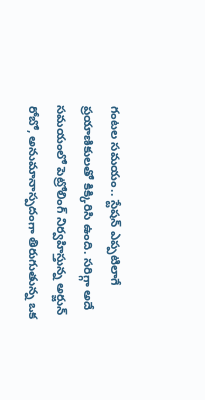గంటల సమయం.. స్టేషన్ ఎప్పటిలాగే ప్రయాణికులతో కిక్కిరిసి ఉంది. సరిగ్గా అదే సమయంలో పెట్రోలింగ్ నిర్వహిస్తున్న అర్జున్ రోబో, అనుమానాస్పదంగా తిరుగుతున్న ఒక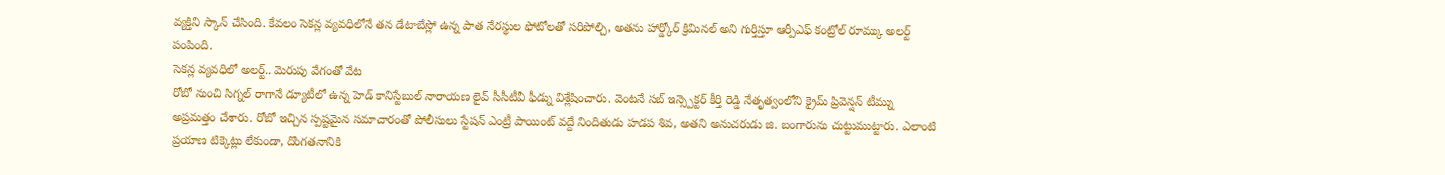వ్యక్తిని స్కాన్ చేసింది. కేవలం సెకన్ల వ్యవధిలోనే తన డేటాబేస్లో ఉన్న పాత నేరస్థుల ఫోటోలతో సరిపోల్చి, అతను హార్డ్కోర్ క్రిమినల్ అని గుర్తిస్తూ ఆర్పీఎఫ్ కంట్రోల్ రూమ్కు అలర్ట్ పంపింది.
సెకన్ల వ్యవధిలో అలర్ట్.. మెరుపు వేగంతో వేట
రోబో నుంచి సిగ్నల్ రాగానే డ్యూటీలో ఉన్న హెడ్ కానిస్టేబుల్ నారాయణ లైవ్ సీసీటీవీ ఫీడ్ను విశ్లేషించారు. వెంటనే సబ్ ఇన్స్పెక్టర్ కీర్తి రెడ్డి నేతృత్వంలోని క్రైమ్ ప్రివెన్షన్ టీమ్ను అప్రమత్తం చేశారు. రోబో ఇచ్చిన స్పష్టమైన సమాచారంతో పోలీసులు స్టేషన్ ఎంట్రీ పాయింట్ వద్దే నిందితుడు హడప శివ, అతని అనుచరుడు జి. బంగారును చుట్టుముట్టారు. ఎలాంటి ప్రయాణ టిక్కెట్లు లేకుండా, దొంగతనానికి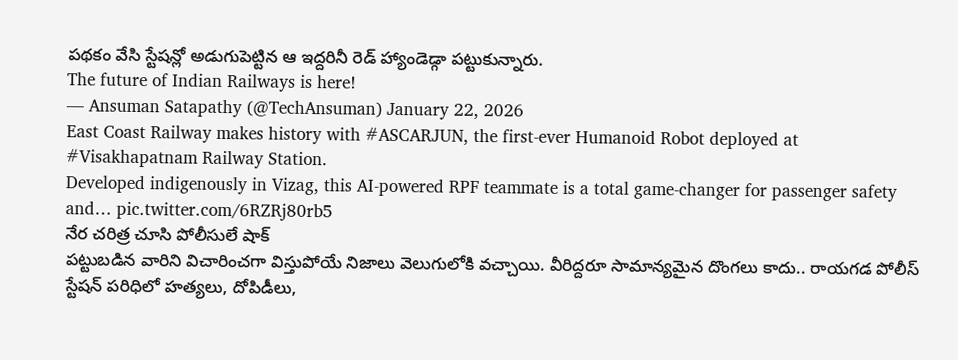పథకం వేసి స్టేషన్లో అడుగుపెట్టిన ఆ ఇద్దరినీ రెడ్ హ్యాండెడ్గా పట్టుకున్నారు.
The future of Indian Railways is here!
— Ansuman Satapathy (@TechAnsuman) January 22, 2026
East Coast Railway makes history with #ASCARJUN, the first-ever Humanoid Robot deployed at #Visakhapatnam Railway Station.
Developed indigenously in Vizag, this AI-powered RPF teammate is a total game-changer for passenger safety and… pic.twitter.com/6RZRj80rb5
నేర చరిత్ర చూసి పోలీసులే షాక్
పట్టుబడిన వారిని విచారించగా విస్తుపోయే నిజాలు వెలుగులోకి వచ్చాయి. వీరిద్దరూ సామాన్యమైన దొంగలు కాదు.. రాయగడ పోలీస్ స్టేషన్ పరిధిలో హత్యలు, దోపిడీలు,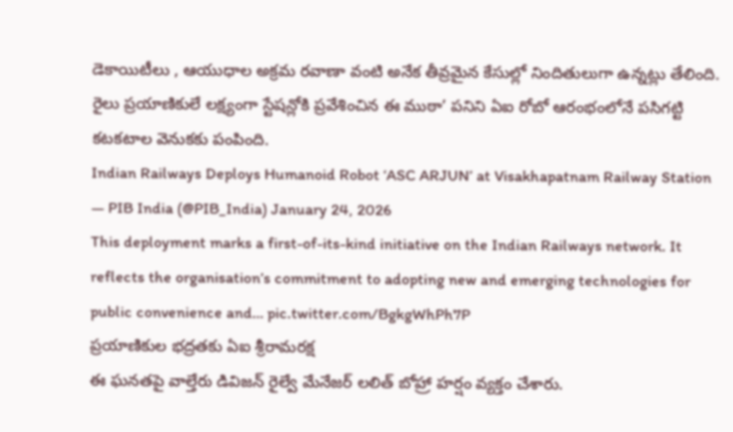డెకాయిటీలు , ఆయుధాల అక్రమ రవాణా వంటి అనేక తీవ్రమైన కేసుల్లో నిందితులుగా ఉన్నట్లు తేలింది. రైలు ప్రయాణికులే లక్ష్యంగా స్టేషన్లోకి ప్రవేశించిన ఈ ముఠా’ పనిని ఏఐ రోబో ఆరంభంలోనే పసిగట్టి కటకటాల వెనుకకు పంపింది.
Indian Railways Deploys Humanoid Robot ‘ASC ARJUN’ at Visakhapatnam Railway Station
— PIB India (@PIB_India) January 24, 2026
This deployment marks a first-of-its-kind initiative on the Indian Railways network. It reflects the organisation’s commitment to adopting new and emerging technologies for public convenience and… pic.twitter.com/BgkgWhPh7P
ప్రయాణికుల భద్రతకు ఏఐ శ్రీరామరక్ష
ఈ ఘనతపై వాల్తేరు డివిజన్ రైల్వే మేనేజర్ లలిత్ బోహ్రా హర్షం వ్యక్తం చేశారు.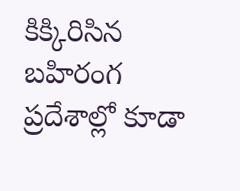కిక్కిరిసిన బహిరంగ ప్రదేశాల్లో కూడా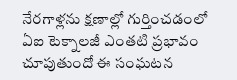నేరగాళ్లను క్షణాల్లో గుర్తించడంలో ఏఐ టెక్నాలజీ ఎంతటి ప్రభావం చూపుతుందో ఈ సంఘటన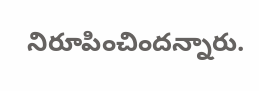నిరూపించిందన్నారు.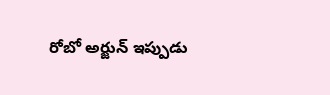రోబో అర్జున్ ఇప్పుడు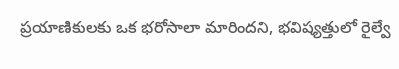ప్రయాణికులకు ఒక భరోసాలా మారిందని, భవిష్యత్తులో రైల్వే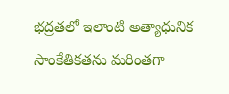భద్రతలో ఇలాంటి అత్యాధునిక సాంకేతికతను మరింతగా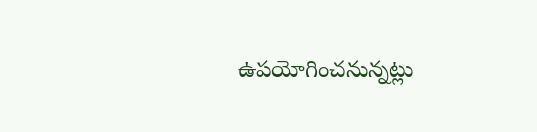ఉపయోగించనున్నట్లు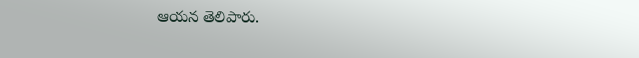ఆయన తెలిపారు.